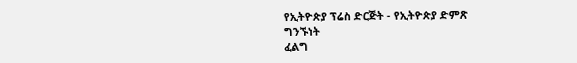የኢትዮጵያ ፕሬስ ድርጅት - የኢትዮጵያ ድምጽ
ግንኙነት
ፈልግ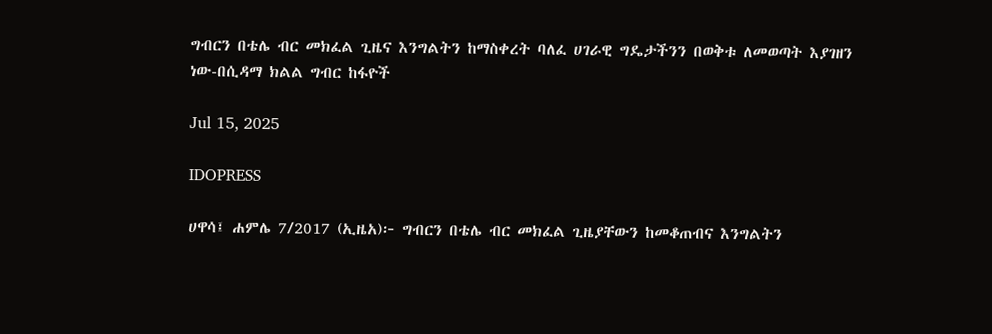ግብርን በቴሌ ብር መክፈል ጊዜና እንግልትን ከማስቀረት ባለፈ ሀገራዊ ግዴታችንን በወቅቱ ለመወጣት እያገዘን ነው-በሲዳማ ክልል ግብር ከፋዮች

Jul 15, 2025

IDOPRESS

ሀዋሳ፤ ሐምሌ 7/2017 (ኢዜአ)፦ ግብርን በቴሌ ብር መክፈል ጊዜያቸውን ከመቆጠብና እንግልትን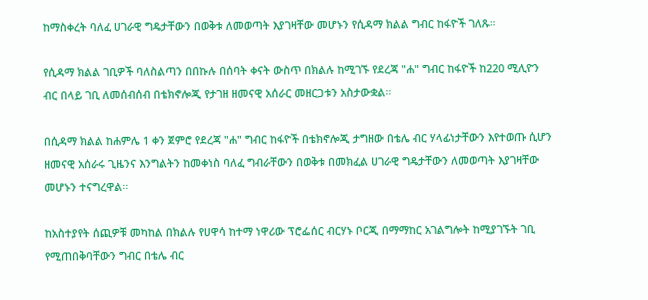ከማስቀረት ባለፈ ሀገራዊ ግዴታቸውን በወቅቱ ለመወጣት እያገዛቸው መሆኑን የሲዳማ ክልል ግብር ከፋዮች ገለጹ።

የሲዳማ ክልል ገቢዎች ባለስልጣን በበኩሉ በሰባት ቀናት ውስጥ በክልሉ ከሚገኙ የደረጃ "ሐ" ግብር ከፋዮች ከ220 ሚሊዮን ብር በላይ ገቢ ለመሰብሰብ በቴክኖሎጂ የታገዘ ዘመናዊ አሰራር መዘርጋቱን አስታውቋል።

በሲዳማ ክልል ከሐምሌ 1 ቀን ጀምሮ የደረጃ "ሐ" ግብር ከፋዮች በቴክኖሎጂ ታግዘው በቴሌ ብር ሃላፊነታቸውን እየተወጡ ሲሆን ዘመናዊ አሰራሩ ጊዜንና እንግልትን ከመቀነስ ባለፈ ግብራቸውን በወቅቱ በመክፈል ሀገራዊ ግዴታቸውን ለመወጣት እያገዛቸው መሆኑን ተናግረዋል፡፡

ከአስተያየት ሰጪዎቹ መካከል በክልሉ የሀዋሳ ከተማ ነዋሪው ፕሮፌሰር ብርሃኑ ቦርጂ በማማከር አገልግሎት ከሚያገኙት ገቢ የሚጠበቅባቸውን ግብር በቴሌ ብር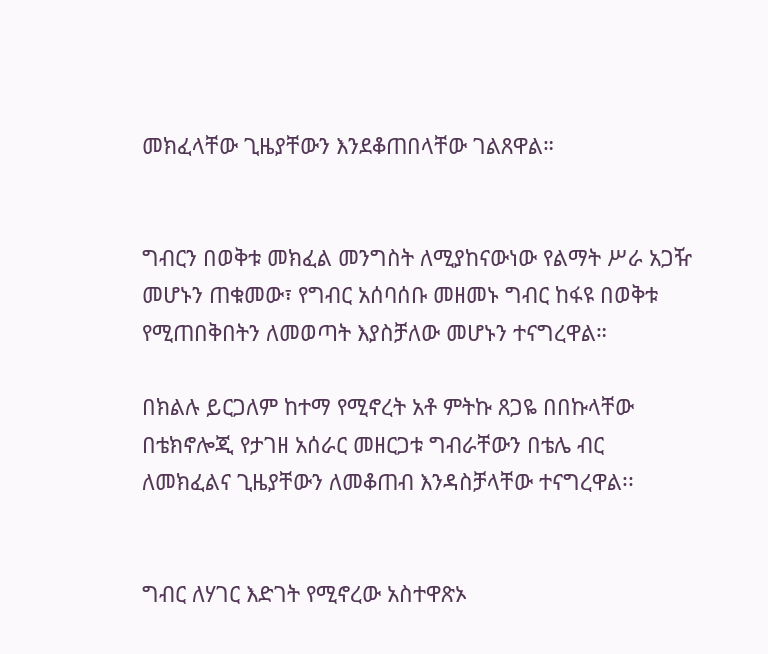መክፈላቸው ጊዜያቸውን እንደቆጠበላቸው ገልጸዋል።


ግብርን በወቅቱ መክፈል መንግስት ለሚያከናውነው የልማት ሥራ አጋዥ መሆኑን ጠቁመው፣ የግብር አሰባሰቡ መዘመኑ ግብር ከፋዩ በወቅቱ የሚጠበቅበትን ለመወጣት እያስቻለው መሆኑን ተናግረዋል።

በክልሉ ይርጋለም ከተማ የሚኖረት አቶ ምትኩ ጸጋዬ በበኩላቸው በቴክኖሎጂ የታገዘ አሰራር መዘርጋቱ ግብራቸውን በቴሌ ብር ለመክፈልና ጊዜያቸውን ለመቆጠብ እንዳስቻላቸው ተናግረዋል፡፡


ግብር ለሃገር እድገት የሚኖረው አስተዋጽኦ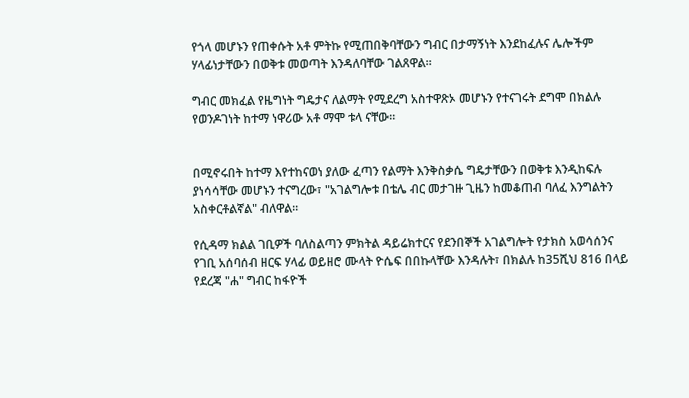የጎላ መሆኑን የጠቀሱት አቶ ምትኩ የሚጠበቅባቸውን ግብር በታማኝነት እንደከፈሉና ሌሎችም ሃላፊነታቸውን በወቅቱ መወጣት እንዳለባቸው ገልጸዋል።

ግብር መክፈል የዜግነት ግዴታና ለልማት የሚደረግ አስተዋጽኦ መሆኑን የተናገሩት ደግሞ በክልሉ የወንዶገነት ከተማ ነዋሪው አቶ ማሞ ቱላ ናቸው።


በሚኖሩበት ከተማ እየተከናወነ ያለው ፈጣን የልማት እንቅስቃሴ ግዴታቸውን በወቅቱ እንዲከፍሉ ያነሳሳቸው መሆኑን ተናግረው፣ "አገልግሎቱ በቴሌ ብር መታገዙ ጊዜን ከመቆጠብ ባለፈ እንግልትን አስቀርቶልኛል" ብለዋል።

የሲዳማ ክልል ገቢዎች ባለስልጣን ምክትል ዳይሬክተርና የደንበኞች አገልግሎት የታክስ አወሳሰንና የገቢ አሰባሰብ ዘርፍ ሃላፊ ወይዘሮ ሙላት ዮሴፍ በበኩላቸው እንዳሉት፣ በክልሉ ከ35ሺህ 816 በላይ የደረጃ "ሐ" ግብር ከፋዮች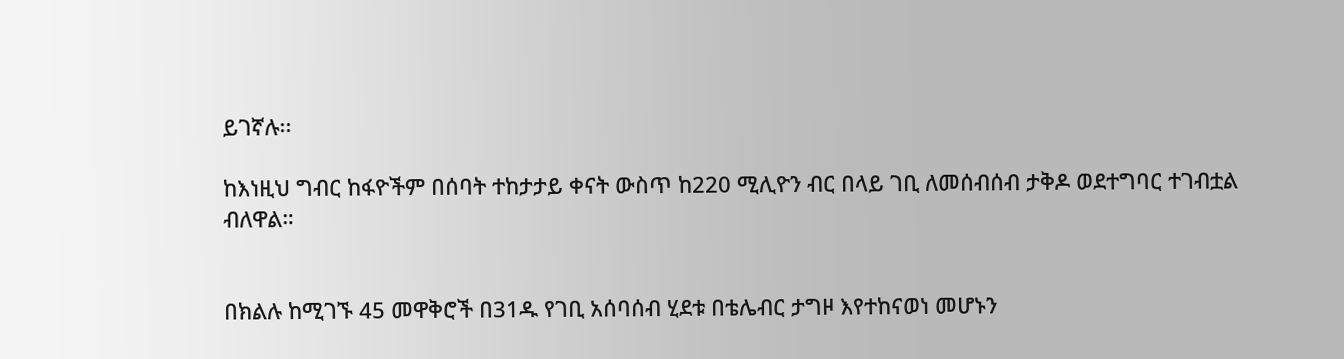ይገኛሉ፡፡

ከእነዚህ ግብር ከፋዮችም በሰባት ተከታታይ ቀናት ውስጥ ከ220 ሚሊዮን ብር በላይ ገቢ ለመሰብሰብ ታቅዶ ወደተግባር ተገብቷል ብለዋል።


በክልሉ ከሚገኙ 45 መዋቅሮች በ31ዱ የገቢ አሰባሰብ ሂደቱ በቴሌብር ታግዞ እየተከናወነ መሆኑን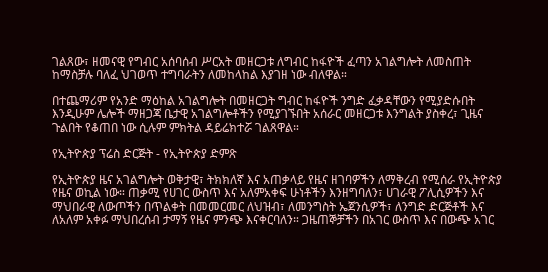ገልጸው፣ ዘመናዊ የግብር አሰባሰብ ሥርአት መዘርጋቱ ለግብር ከፋዮች ፈጣን አገልግሎት ለመስጠት ከማስቻሉ ባለፈ ህገወጥ ተግባራትን ለመከላከል እያገዘ ነው ብለዋል።

በተጨማሪም የአንድ ማዕከል አገልግሎት በመዘርጋት ግብር ከፋዮች ንግድ ፈቃዳቸውን የሚያድሱበት እንዲሁም ሌሎች ማዘጋጃ ቤታዊ አገልግሎቶችን የሚያገኙበት አሰራር መዘርጋቱ እንግልት ያስቀረ፣ ጊዜና ጉልበት የቆጠበ ነው ሲሉም ምክትል ዳይሬክተሯ ገልጸዋል።

የኢትዮጵያ ፕሬስ ድርጅት - የኢትዮጵያ ድምጽ

የኢትዮጵያ ዜና አገልግሎት ወቅታዊ፣ ትክክለኛ እና አጠቃላይ የዜና ዘገባዎችን ለማቅረብ የሚሰራ የኢትዮጵያ የዜና ወኪል ነው። ጠቃሚ የሀገር ውስጥ እና አለምአቀፍ ሁነቶችን እንዘግባለን፣ ሀገራዊ ፖሊሲዎችን እና ማህበራዊ ለውጦችን በጥልቀት በመመርመር ለህዝብ፣ ለመንግስት ኤጀንሲዎች፣ ለንግድ ድርጅቶች እና ለአለም አቀፉ ማህበረሰብ ታማኝ የዜና ምንጭ እናቀርባለን። ጋዜጠኞቻችን በአገር ውስጥ እና በውጭ አገር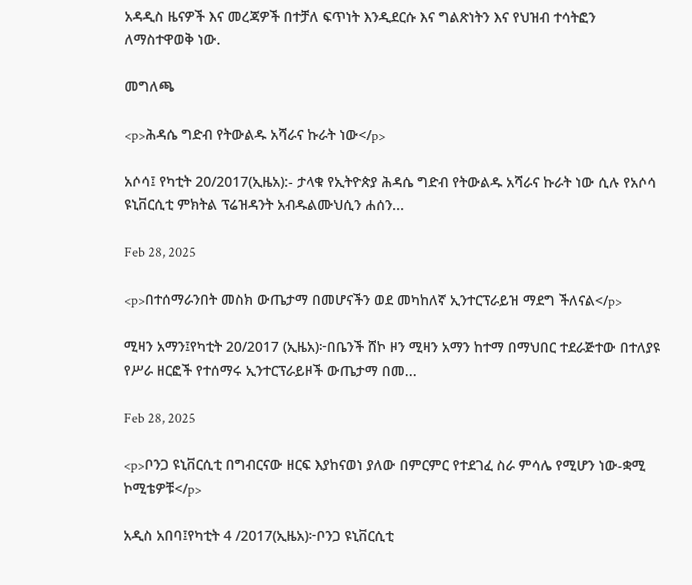አዳዲስ ዜናዎች እና መረጃዎች በተቻለ ፍጥነት እንዲደርሱ እና ግልጽነትን እና የህዝብ ተሳትፎን ለማስተዋወቅ ነው.

መግለጫ

<p>ሕዳሴ ግድብ የትውልዱ አሻራና ኩራት ነው</p>

አሶሳ፤ የካቲት 20/2017(ኢዜአ):- ታላቁ የኢትዮጵያ ሕዳሴ ግድብ የትውልዱ አሻራና ኩራት ነው ሲሉ የአሶሳ ዩኒቨርሲቲ ምክትል ፕሬዝዳንት አብዱልሙህሲን ሐሰን...

Feb 28, 2025

<p>በተሰማራንበት መስክ ውጤታማ በመሆናችን ወደ መካከለኛ ኢንተርፕራይዝ ማደግ ችለናል</p>

ሚዛን አማን፤የካቲት 20/2017 (ኢዜአ)፦በቤንች ሸኮ ዞን ሚዛን አማን ከተማ በማህበር ተደራጅተው በተለያዩ የሥራ ዘርፎች የተሰማሩ ኢንተርፕራይዞች ውጤታማ በመ...

Feb 28, 2025

<p>ቦንጋ ዩኒቨርሲቲ በግብርናው ዘርፍ እያከናወነ ያለው በምርምር የተደገፈ ስራ ምሳሌ የሚሆን ነው-ቋሚ ኮሚቴዎቹ</p>

አዲስ አበባ፤የካቲት 4 /2017(ኢዜአ)፦ቦንጋ ዩኒቨርሲቲ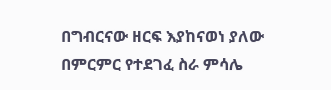በግብርናው ዘርፍ እያከናወነ ያለው በምርምር የተደገፈ ስራ ምሳሌ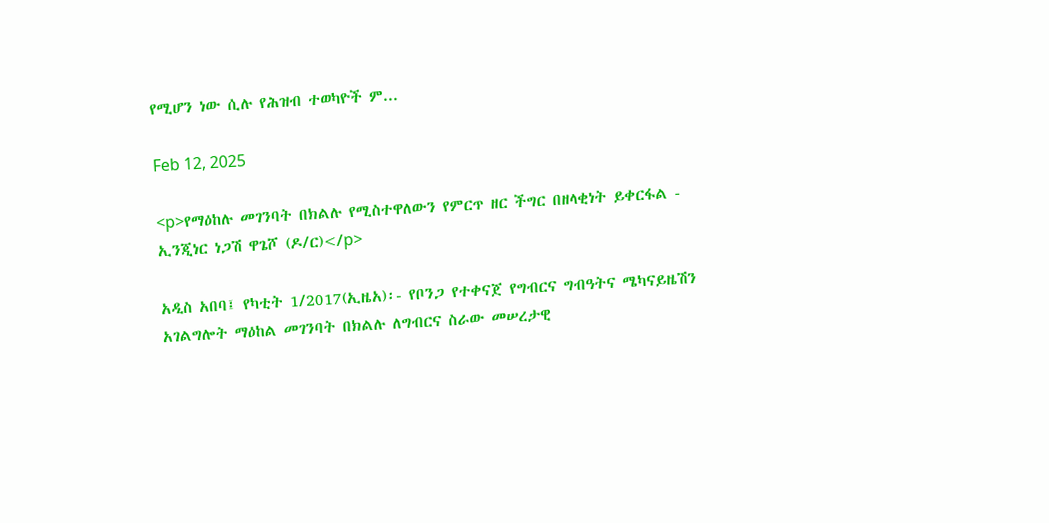የሚሆን ነው ሲሉ የሕዝብ ተወካዮች ም...

Feb 12, 2025

<p>የማዕከሉ መገንባት በክልሉ የሚስተዋለውን የምርጥ ዘር ችግር በዘላቂነት ይቀርፋል - ኢንጂነር ነጋሽ ዋጌሾ (ዶ/ር)</p>

አዲስ አበባ፤ የካቲት 1/2017(ኢዜአ)፡- የቦንጋ የተቀናጀ የግብርና ግብዓትና ሜካናይዜሽን አገልግሎት ማዕከል መገንባት በክልሉ ለግብርና ስራው መሠረታዊ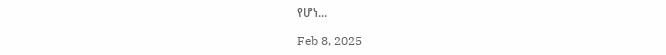የሆነ...

Feb 8, 2025